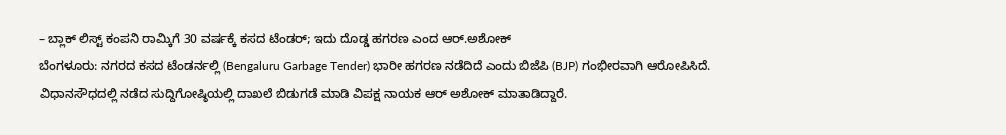– ಬ್ಲಾಕ್ ಲಿಸ್ಟ್ ಕಂಪನಿ ರಾಮ್ಕಿಗೆ 30 ವರ್ಷಕ್ಕೆ ಕಸದ ಟೆಂಡರ್; ಇದು ದೊಡ್ಡ ಹಗರಣ ಎಂದ ಆರ್.ಅಶೋಕ್
ಬೆಂಗಳೂರು: ನಗರದ ಕಸದ ಟೆಂಡರ್ನಲ್ಲಿ (Bengaluru Garbage Tender) ಭಾರೀ ಹಗರಣ ನಡೆದಿದೆ ಎಂದು ಬಿಜೆಪಿ (BJP) ಗಂಭೀರವಾಗಿ ಆರೋಪಿಸಿದೆ.
ವಿಧಾನಸೌಧದಲ್ಲಿ ನಡೆದ ಸುದ್ದಿಗೋಷ್ಠಿಯಲ್ಲಿ ದಾಖಲೆ ಬಿಡುಗಡೆ ಮಾಡಿ ವಿಪಕ್ಷ ನಾಯಕ ಆರ್ ಅಶೋಕ್ ಮಾತಾಡಿದ್ದಾರೆ.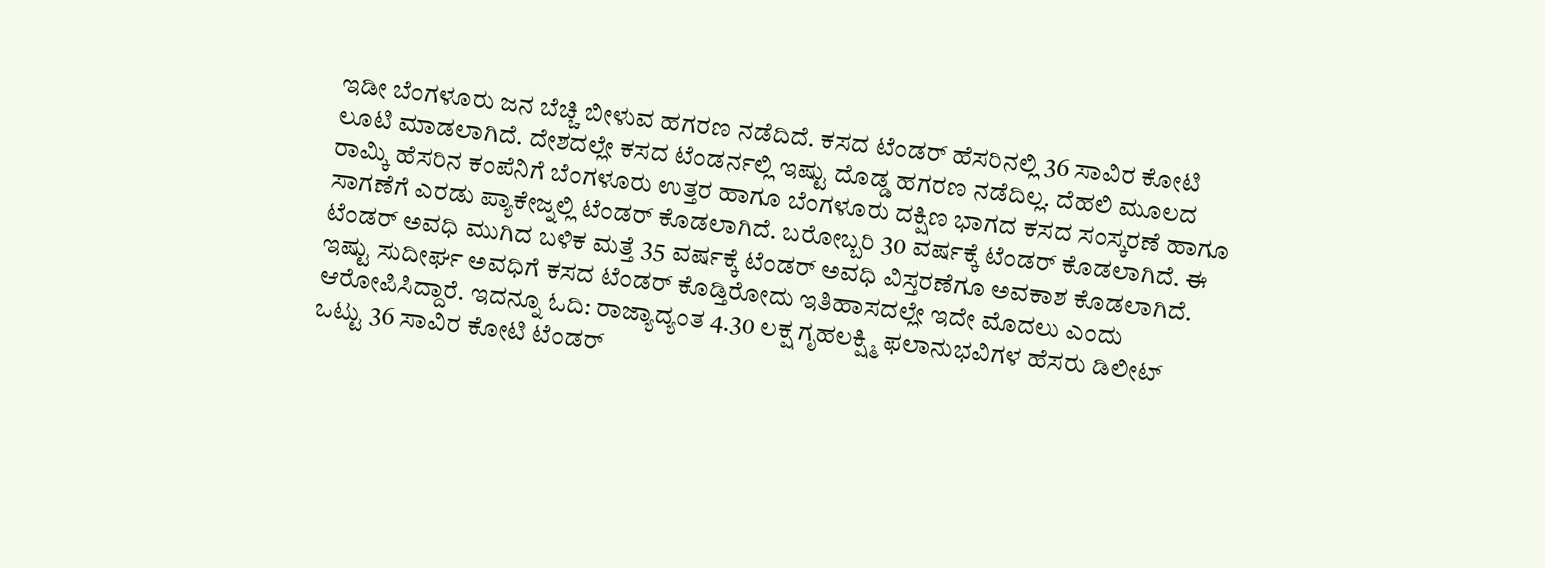ಇಡೀ ಬೆಂಗಳೂರು ಜನ ಬೆಚ್ಚಿ ಬೀಳುವ ಹಗರಣ ನಡೆದಿದೆ. ಕಸದ ಟೆಂಡರ್ ಹೆಸರಿನಲ್ಲಿ 36 ಸಾವಿರ ಕೋಟಿ ಲೂಟಿ ಮಾಡಲಾಗಿದೆ. ದೇಶದಲ್ಲೇ ಕಸದ ಟೆಂಡರ್ನಲ್ಲಿ ಇಷ್ಟು ದೊಡ್ಡ ಹಗರಣ ನಡೆದಿಲ್ಲ. ದೆಹಲಿ ಮೂಲದ ರಾಮ್ಕಿ ಹೆಸರಿನ ಕಂಪೆನಿಗೆ ಬೆಂಗಳೂರು ಉತ್ತರ ಹಾಗೂ ಬೆಂಗಳೂರು ದಕ್ಷಿಣ ಭಾಗದ ಕಸದ ಸಂಸ್ಕರಣೆ ಹಾಗೂ ಸಾಗಣೆಗೆ ಎರಡು ಪ್ಯಾಕೇಜ್ನಲ್ಲಿ ಟೆಂಡರ್ ಕೊಡಲಾಗಿದೆ. ಬರೋಬ್ಬರಿ 30 ವರ್ಷಕ್ಕೆ ಟೆಂಡರ್ ಕೊಡಲಾಗಿದೆ. ಈ ಟೆಂಡರ್ ಅವಧಿ ಮುಗಿದ ಬಳಿಕ ಮತ್ತೆ 35 ವರ್ಷಕ್ಕೆ ಟೆಂಡರ್ ಅವಧಿ ವಿಸ್ತರಣೆಗೂ ಅವಕಾಶ ಕೊಡಲಾಗಿದೆ. ಇಷ್ಟು ಸುದೀರ್ಘ ಅವಧಿಗೆ ಕಸದ ಟೆಂಡರ್ ಕೊಡ್ತಿರೋದು ಇತಿಹಾಸದಲ್ಲೇ ಇದೇ ಮೊದಲು ಎಂದು ಆರೋಪಿಸಿದ್ದಾರೆ. ಇದನ್ನೂ ಓದಿ: ರಾಜ್ಯಾದ್ಯಂತ 4.30 ಲಕ್ಷ ಗೃಹಲಕ್ಷ್ಮಿ ಫಲಾನುಭವಿಗಳ ಹೆಸರು ಡಿಲೀಟ್
ಒಟ್ಟು 36 ಸಾವಿರ ಕೋಟಿ ಟೆಂಡರ್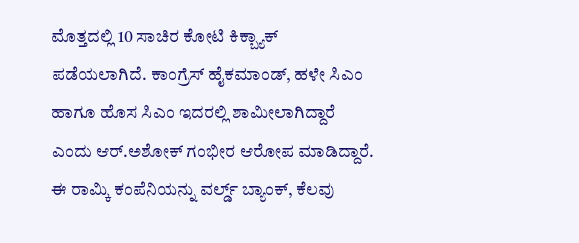ಮೊತ್ತದಲ್ಲಿ 10 ಸಾಚಿರ ಕೋಟಿ ಕಿಕ್ಬ್ಯಾಕ್ ಪಡೆಯಲಾಗಿದೆ. ಕಾಂಗ್ರೆಸ್ ಹೈಕಮಾಂಡ್, ಹಳೇ ಸಿಎಂ ಹಾಗೂ ಹೊಸ ಸಿಎಂ ಇದರಲ್ಲಿ ಶಾಮೀಲಾಗಿದ್ದಾರೆ ಎಂದು ಆರ್.ಅಶೋಕ್ ಗಂಭೀರ ಆರೋಪ ಮಾಡಿದ್ದಾರೆ.
ಈ ರಾಮ್ಕಿ ಕಂಪೆನಿಯನ್ನು ವರ್ಲ್ಡ್ ಬ್ಯಾಂಕ್, ಕೆಲವು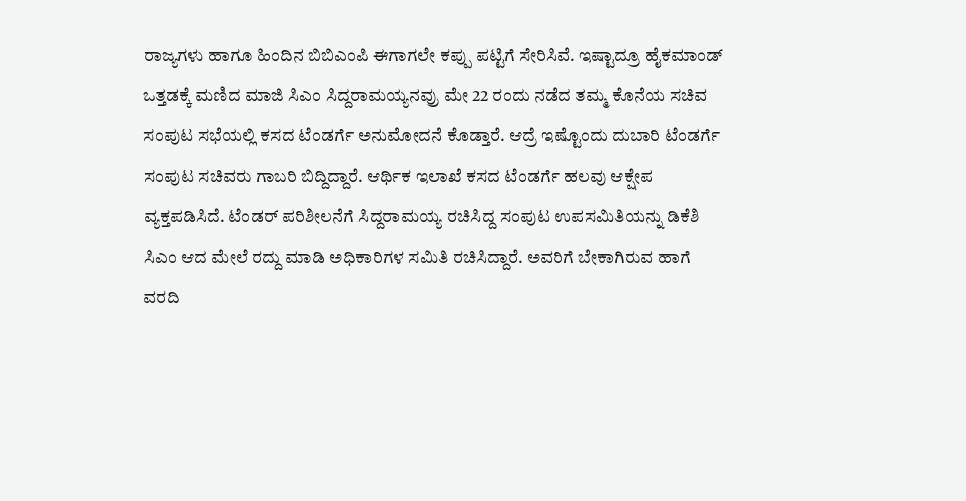ರಾಜ್ಯಗಳು ಹಾಗೂ ಹಿಂದಿನ ಬಿಬಿಎಂಪಿ ಈಗಾಗಲೇ ಕಪ್ಪು ಪಟ್ಟಿಗೆ ಸೇರಿಸಿವೆ. ಇಷ್ಟಾದ್ರೂ ಹೈಕಮಾಂಡ್ ಒತ್ತಡಕ್ಕೆ ಮಣಿದ ಮಾಜಿ ಸಿಎಂ ಸಿದ್ದರಾಮಯ್ಯನವ್ರು ಮೇ 22 ರಂದು ನಡೆದ ತಮ್ಮ ಕೊನೆಯ ಸಚಿವ ಸಂಪುಟ ಸಭೆಯಲ್ಲಿ ಕಸದ ಟೆಂಡರ್ಗೆ ಅನುಮೋದನೆ ಕೊಡ್ತಾರೆ. ಆದ್ರೆ ಇಷ್ಟೊಂದು ದುಬಾರಿ ಟೆಂಡರ್ಗೆ ಸಂಪುಟ ಸಚಿವರು ಗಾಬರಿ ಬಿದ್ದಿದ್ದಾರೆ. ಆರ್ಥಿಕ ಇಲಾಖೆ ಕಸದ ಟೆಂಡರ್ಗೆ ಹಲವು ಆಕ್ಷೇಪ ವ್ಯಕ್ತಪಡಿಸಿದೆ. ಟೆಂಡರ್ ಪರಿಶೀಲನೆಗೆ ಸಿದ್ದರಾಮಯ್ಯ ರಚಿಸಿದ್ದ ಸಂಪುಟ ಉಪಸಮಿತಿಯನ್ನು ಡಿಕೆಶಿ ಸಿಎಂ ಆದ ಮೇಲೆ ರದ್ದು ಮಾಡಿ ಅಧಿಕಾರಿಗಳ ಸಮಿತಿ ರಚಿಸಿದ್ದಾರೆ. ಅವರಿಗೆ ಬೇಕಾಗಿರುವ ಹಾಗೆ ವರದಿ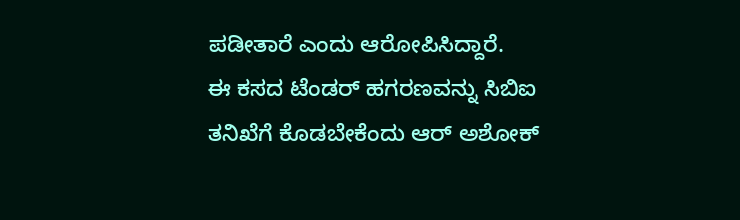ಪಡೀತಾರೆ ಎಂದು ಆರೋಪಿಸಿದ್ದಾರೆ.
ಈ ಕಸದ ಟೆಂಡರ್ ಹಗರಣವನ್ನು ಸಿಬಿಐ ತನಿಖೆಗೆ ಕೊಡಬೇಕೆಂದು ಆರ್ ಅಶೋಕ್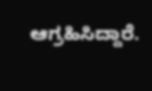ಆಗ್ರಹಿಸಿದ್ದಾರೆ.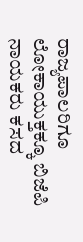ರಾಜ್ಯಪಾಲರಿಗೂ ಲೋಕಾಯುಕ್ತಕ್ಕೂ ಬಿಜೆಪಿ ನಾಯಕರು ಕಸದ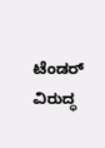ಟೆಂಡರ್ ವಿರುದ್ಧ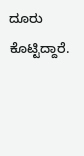ದೂರು ಕೊಟ್ಟಿದ್ದಾರೆ.